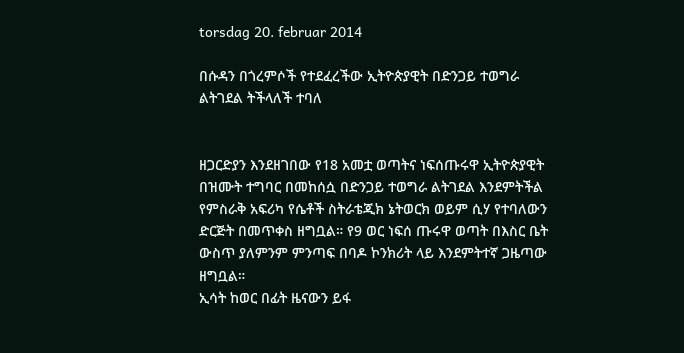torsdag 20. februar 2014

በሱዳን በጎረምሶች የተደፈረችው ኢትዮጵያዊት በድንጋይ ተወግራ ልትገደል ትችላለች ተባለ


ዘጋርድያን እንደዘገበው የ18 አመቷ ወጣትና ነፍሰጡሩዋ ኢትዮጵያዊት በዝሙት ተግባር በመከሰሷ በድንጋይ ተወግራ ልትገደል እንደምትችል የምስራቅ አፍሪካ የሴቶች ስትራቴጂክ ኔትወርክ ወይም ሲሃ የተባለውን ድርጅት በመጥቀስ ዘግቧል። የ9 ወር ነፍሰ ጡሩዋ ወጣት በእስር ቤት ውስጥ ያለምንም ምንጣፍ በባዶ ኮንክሪት ላይ እንደምትተኛ ጋዜጣው ዘግቧል።
ኢሳት ከወር በፊት ዜናውን ይፋ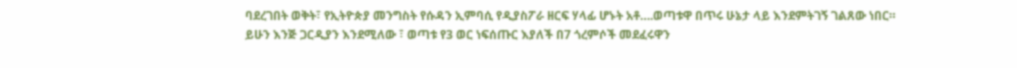ባደረገበት ወቅት፣ የኢትዮጵያ መንግስት የሱዳን ኢምባሲ የዲያስፖራ ዘርፍ ሃላፊ ሆኑት አቶ….ወጣቱዋ በጥሩ ሁኔታ ላይ እንደምትገኝ ገልጸው ነበር።
ይሁን እንጅ ጋርዲያን እንደሚለው ፣ ወጣቱ የ3 ወር ነፍሰጡር እያለች በ7 ጎረምሶች መደፈሩዋን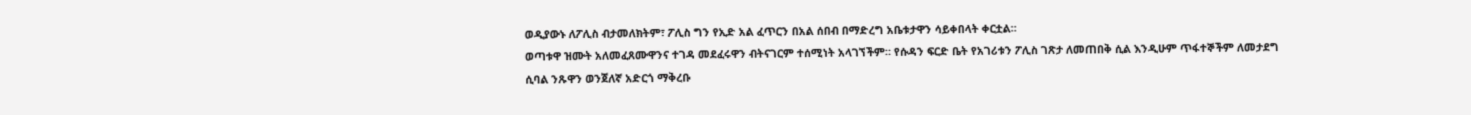ወዲያውኑ ለፖሊስ ብታመለክትም፣ ፖሊስ ግን የኢድ አል ፈጥርን በአል ሰበብ በማድረግ አቤቱታዋን ሳይቀበላት ቀርቷል።
ወጣቱዋ ዝሙት አለመፈጸሙዋንና ተገዳ መደፈሩዋን ብትናገርም ተሰሚነት አላገኘችም። የሱዳን ፍርድ ቤት የአገሪቱን ፖሊስ ገጽታ ለመጠበቅ ሲል እንዲሁም ጥፋተኞችም ለመታደግ ሲባል ንጹዋን ወንጀለኛ አድርጎ ማቅረቡ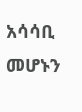አሳሳቢ መሆኑን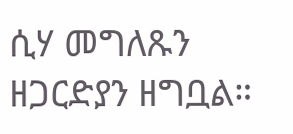ሲሃ መግለጹን ዘጋርድያን ዘግቧል።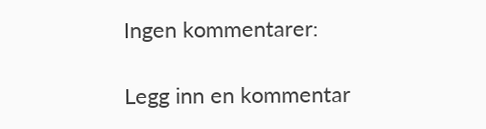Ingen kommentarer:

Legg inn en kommentar